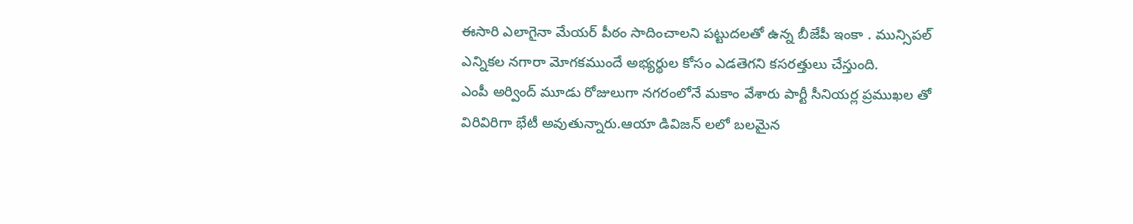ఈసారి ఎలాగైనా మేయర్ పీఠం సాదించాలని పట్టుదలతో ఉన్న బీజేపీ ఇంకా . మున్సిపల్ ఎన్నికల నగారా మోగకముందే అభ్యర్థుల కోసం ఎడతెగని కసరత్తులు చేస్తుంది.
ఎంపీ అర్వింద్ మూడు రోజులుగా నగరంలోనే మకాం వేశారు పార్టీ సీనియర్ల ప్రముఖల తో విరివిరిగా భేటీ అవుతున్నారు.ఆయా డివిజన్ లలో బలమైన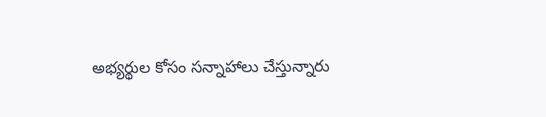అభ్యర్థుల కోసం సన్నాహాలు చేస్తున్నారు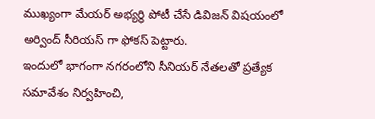ముఖ్యంగా మేయర్ అభ్యర్థి పోటీ చేసే డివిజన్ విషయంలో అర్వింద్ సీరియస్ గా ఫోకస్ పెట్టారు.
ఇందులో భాగంగా నగరంలోని సీనియర్ నేతలతో ప్రత్యేక సమావేశం నిర్వహించి,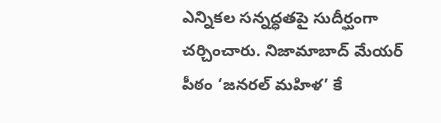ఎన్నికల సన్నద్ధతపై సుదీర్ఘంగా చర్చించారు. నిజామాబాద్ మేయర్ పీఠం ‘జనరల్ మహిళ’ కే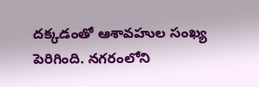దక్కడంతో ఆశావహుల సంఖ్య పెరిగింది. నగరంలోని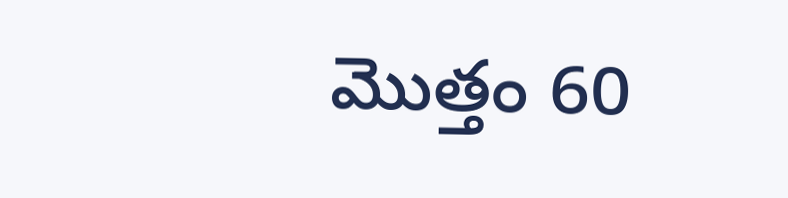మొత్తం 60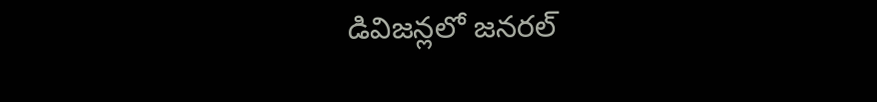డివిజన్లలో జనరల్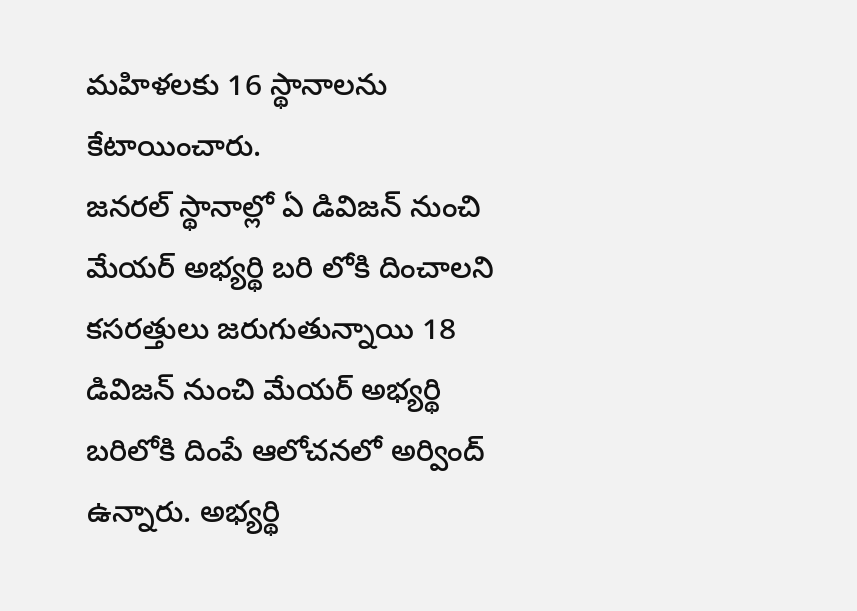మహిళలకు 16 స్థానాలను కేటాయించారు.
జనరల్ స్థానాల్లో ఏ డివిజన్ నుంచి మేయర్ అభ్యర్థి బరి లోకి దించాలని కసరత్తులు జరుగుతున్నాయి 18 డివిజన్ నుంచి మేయర్ అభ్యర్థి బరిలోకి దింపే ఆలోచనలో అర్వింద్ ఉన్నారు. అభ్యర్థి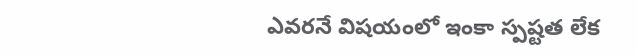ఎవరనే విషయంలో ఇంకా స్పష్టత లేక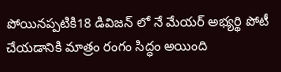పోయినప్పటికి18 డివిజన్ లో నే మేయర్ అభ్యర్థి పోటీ చేయడానికి మాత్రం రంగం సిద్ధం అయింది